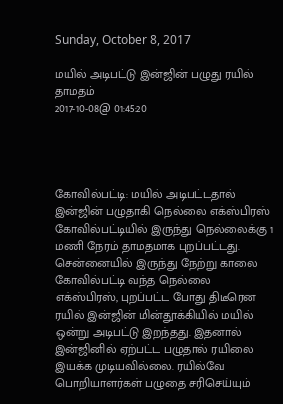Sunday, October 8, 2017

மயில் அடிபட்டு இன்ஜின் பழுது ரயில் தாமதம்
2017-10-08@ 01:45:20




கோவில்பட்டி: மயில் அடிபட்டதால் இன்ஜின் பழுதாகி நெல்லை எக்ஸ்பிரஸ் கோவில்பட்டியில் இருந்து நெல்லைக்கு 1 மணி நேரம் தாமதமாக புறப்பட்டது. சென்னையில் இருந்து நேற்று காலை கோவில்பட்டி வந்த நெல்லை எக்ஸ்பிரஸ், புறப்பட்ட போது திடீரென ரயில் இன்ஜின் மின்தூக்கியில் மயில் ஒன்று அடிபட்டு இறந்தது. இதனால் இன்ஜினில் ஏற்பட்ட பழுதால் ரயிலை இயக்க முடியவில்லை. ரயில்வே பொறியாளர்கள் பழுதை சரிசெய்யும்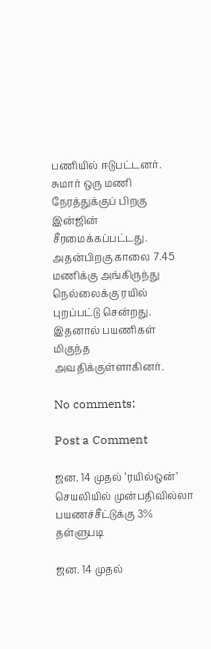பணியில் ஈடுபட்டனர். சுமார் ஒரு மணி நேரத்துக்குப் பிறகு இன்ஜின் சீரமைக்கப்பட்டது. அதன்பிறகு காலை 7.45 மணிக்கு அங்கிருந்து நெல்லைக்கு ரயில் புறப்பட்டு சென்றது. இதனால் பயணிகள் மிகுந்த அவதிக்குள்ளாகினர்.

No comments:

Post a Comment

ஜன. 14 முதல் ‘ரயில்ஒன்’ செயலியில் முன்பதிவில்லா பயணச்சீட்டுக்கு 3% தள்ளுபடி

ஜன. 14 முதல்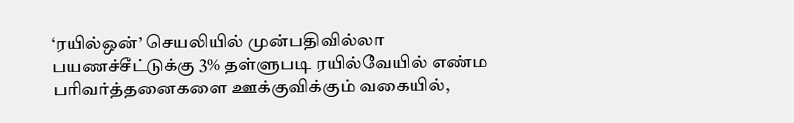‘ரயில்ஒன்’ செயலியில் முன்பதிவில்லா பயணச்சீட்டுக்கு 3% தள்ளுபடி ரயில்வேயில் எண்ம பரிவர்த்தனைகளை ஊக்குவிக்கும் வகையில்,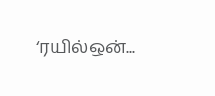‘ரயில்ஒன்...